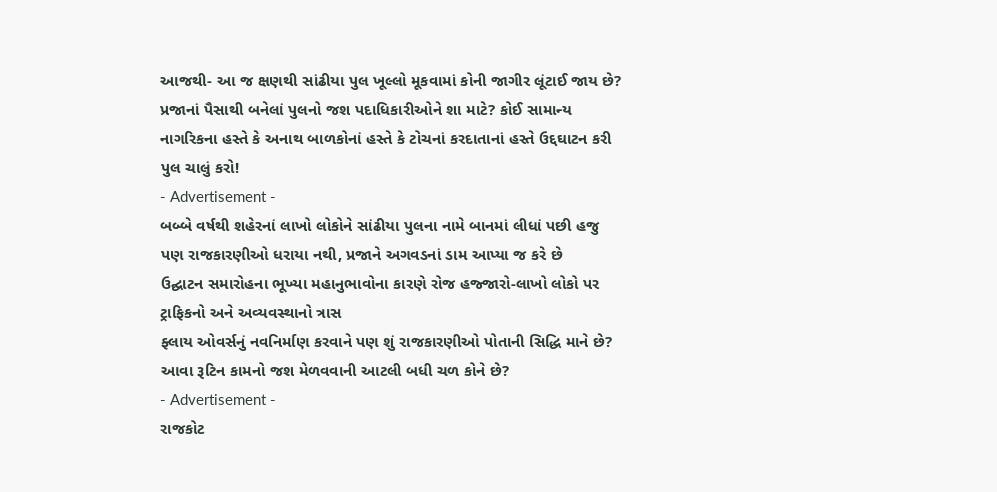આજથી- આ જ ક્ષણથી સાંઢીયા પુલ ખૂલ્લો મૂકવામાં કોની જાગીર લૂંટાઈ જાય છે?
પ્રજાનાં પૈસાથી બનેલાં પુલનો જશ પદાધિકારીઓને શા માટે? કોઈ સામાન્ય નાગરિકના હસ્તે કે અનાથ બાળકોનાં હસ્તે કે ટોચનાં કરદાતાનાં હસ્તે ઉદ્દઘાટન કરી પુલ ચાલું કરો!
- Advertisement -
બબ્બે વર્ષથી શહેરનાં લાખો લોકોને સાંઢીયા પુલના નામે બાનમાં લીધાં પછી હજુ પણ રાજકારણીઓ ધરાયા નથી, પ્રજાને અગવડનાં ડામ આપ્યા જ કરે છે
ઉદ્ઘાટન સમારોહના ભૂખ્યા મહાનુભાવોના કારણે રોજ હજ્જારો-લાખો લોકો પર ટ્રાફિકનો અને અવ્યવસ્થાનો ત્રાસ
ફ્લાય ઓવર્સનું નવનિર્માણ કરવાને પણ શું રાજકારણીઓ પોતાની સિદ્ધિ માને છે? આવા રૂટિન કામનો જશ મેળવવાની આટલી બધી ચળ કોને છે?
- Advertisement -
રાજકોટ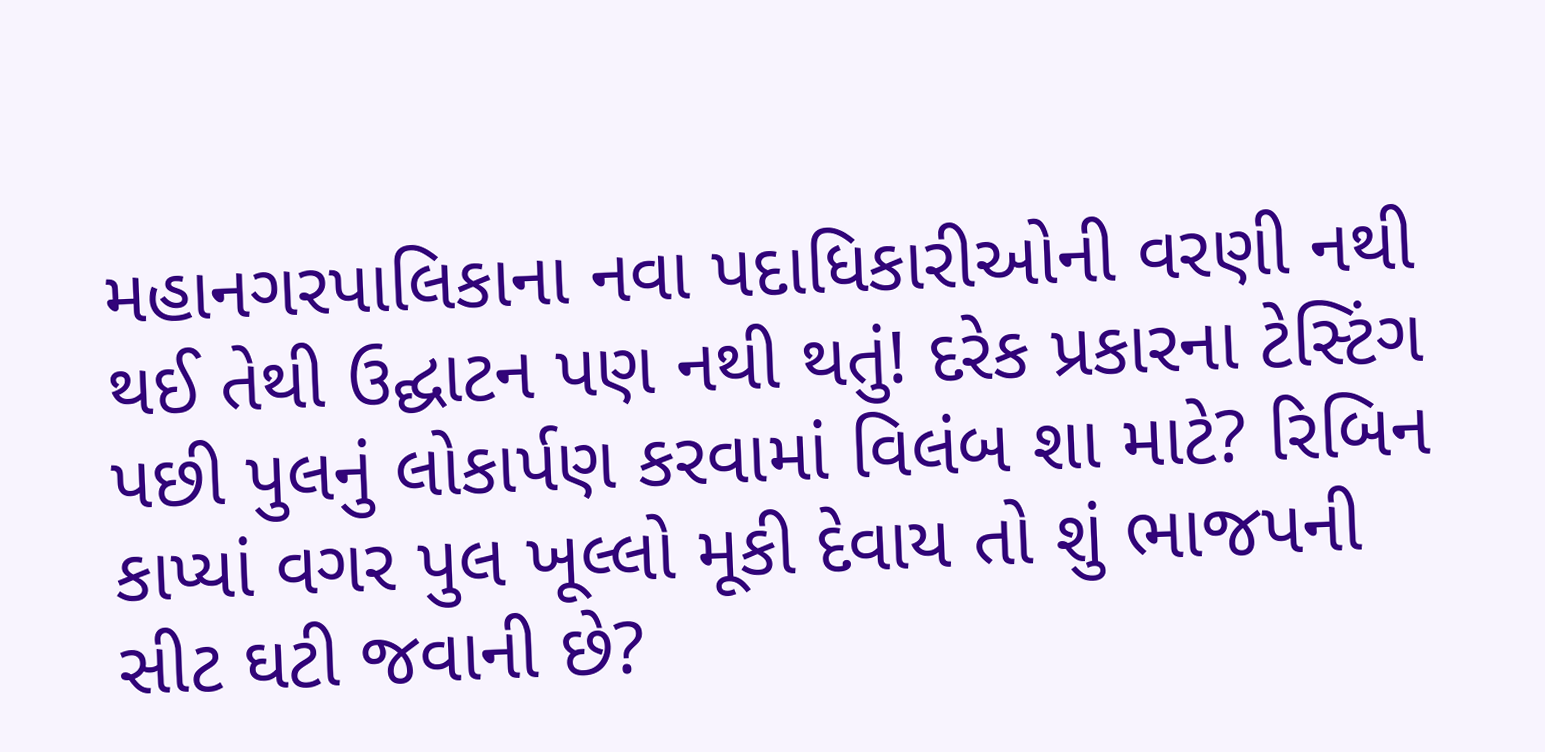મહાનગરપાલિકાના નવા પદાધિકારીઓની વરણી નથી થઈ તેથી ઉદ્ઘાટન પણ નથી થતું! દરેક પ્રકારના ટેસ્ટિંગ પછી પુલનું લોકાર્પણ કરવામાં વિલંબ શા માટે? રિબિન કાપ્યાં વગર પુલ ખૂલ્લો મૂકી દેવાય તો શું ભાજપની સીટ ઘટી જવાની છે?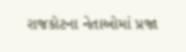રાજકોટના નેતાઓમાં પ્રજા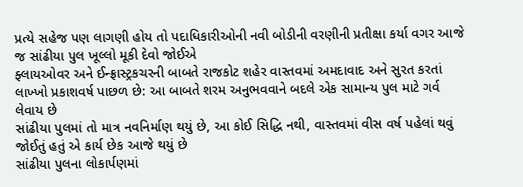પ્રત્યે સહેજ પણ લાગણી હોય તો પદાધિકારીઓની નવી બોડીની વરણીની પ્રતીક્ષા કર્યા વગર આજે જ સાંઢીયા પુલ ખૂલ્લો મૂકી દેવો જોઈએ
ફ્લાયઓવર અને ઈન્ફ્રાસ્ટ્રકચરની બાબતે રાજકોટ શહેર વાસ્તવમાં અમદાવાદ અને સુરત કરતાં લાખ્ખો પ્રકાશવર્ષ પાછળ છે: આ બાબતે શરમ અનુભવવાને બદલે એક સામાન્ય પુલ માટે ગર્વ લેવાય છે
સાંઢીયા પુલમાં તો માત્ર નવનિર્માણ થયું છે, આ કોઈ સિદ્ધિ નથી, વાસ્તવમાં વીસ વર્ષ પહેલાં થવું જોઈતું હતું એ કાર્ય છેક આજે થયું છે
સાંઢીયા પુલના લોકાર્પણમાં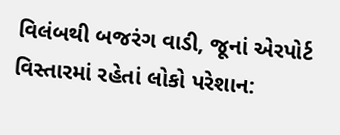વિલંબથી બજરંગ વાડી, જૂનાં એરપોર્ટ વિસ્તારમાં રહેતાં લોકો પરેશાન: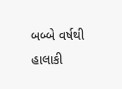બબ્બે વર્ષથી હાલાકી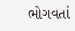ભોગવતાં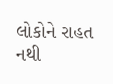લોકોને રાહત નથી